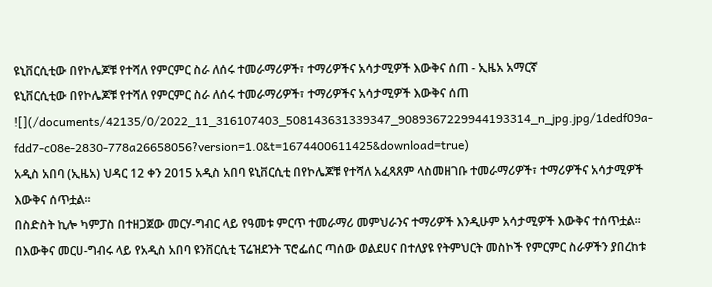ዩኒቨርሲቲው በየኮሌጆቹ የተሻለ የምርምር ስራ ለሰሩ ተመራማሪዎች፣ ተማሪዎችና አሳታሚዎች እውቅና ሰጠ - ኢዜአ አማርኛ
ዩኒቨርሲቲው በየኮሌጆቹ የተሻለ የምርምር ስራ ለሰሩ ተመራማሪዎች፣ ተማሪዎችና አሳታሚዎች እውቅና ሰጠ
![](/documents/42135/0/2022_11_316107403_508143631339347_9089367229944193314_n_jpg.jpg/1dedf09a-fdd7-c08e-2830-778a26658056?version=1.0&t=1674400611425&download=true)
አዲስ አበባ (ኢዜአ) ህዳር 12 ቀን 2015 አዲስ አበባ ዩኒቨርሲቲ በየኮሌጆቹ የተሻለ አፈጻጸም ላስመዘገቡ ተመራማሪዎች፣ ተማሪዎችና አሳታሚዎች እውቅና ሰጥቷል።
በስድስት ኪሎ ካምፓስ በተዘጋጀው መርሃ-ግብር ላይ የዓመቱ ምርጥ ተመራማሪ መምህራንና ተማሪዎች እንዲሁም አሳታሚዎች እውቅና ተሰጥቷል።
በእውቅና መርሀ-ግብሩ ላይ የአዲስ አበባ ዩንቨርሲቲ ፕሬዝደንት ፕሮፌሰር ጣሰው ወልደሀና በተለያዩ የትምህርት መስኮች የምርምር ስራዎችን ያበረከቱ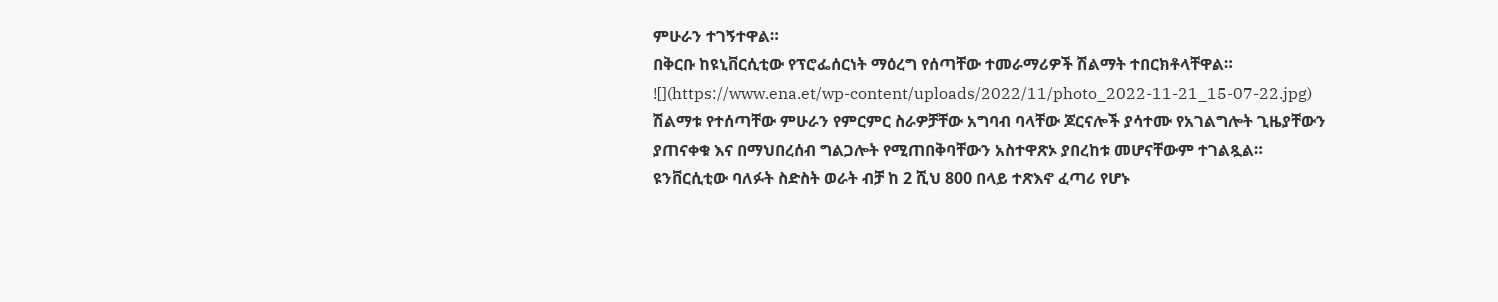ምሁራን ተገኝተዋል።
በቅርቡ ከዩኒቨርሲቲው የፕሮፌሰርነት ማዕረግ የሰጣቸው ተመራማሪዎች ሽልማት ተበርክቶላቸዋል።
![](https://www.ena.et/wp-content/uploads/2022/11/photo_2022-11-21_15-07-22.jpg)
ሽልማቱ የተሰጣቸው ምሁራን የምርምር ስራዎቻቸው አግባብ ባላቸው ጆርናሎች ያሳተሙ የአገልግሎት ጊዜያቸውን ያጠናቀቁ እና በማህበረሰብ ግልጋሎት የሚጠበቅባቸውን አስተዋጽኦ ያበረከቱ መሆናቸውም ተገልጿል።
ዩንቨርሲቲው ባለፉት ስድስት ወራት ብቻ ከ 2 ሺህ 800 በላይ ተጽእኖ ፈጣሪ የሆኑ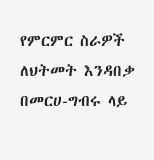የምርምር ስራዎች ለህትመት እንዳበቃ በመርሀ-ግብሩ ላይ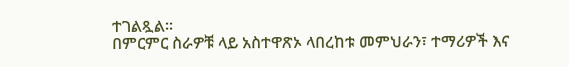ተገልጿል።
በምርምር ስራዎቹ ላይ አስተዋጽኦ ላበረከቱ መምህራን፣ ተማሪዎች እና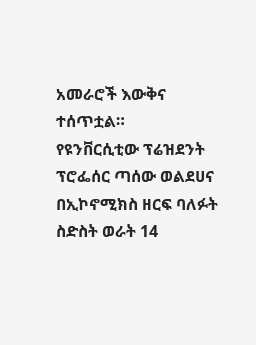አመራሮች እውቅና ተሰጥቷል።
የዩንቨርሲቲው ፕሬዝደንት ፕሮፌሰር ጣሰው ወልደሀና በኢኮኖሚክስ ዘርፍ ባለፉት ስድስት ወራት 14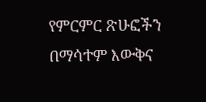የምርምር ጽሁፎችን በማሳተም እውቅና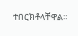ተበርክቶላቸዋል።